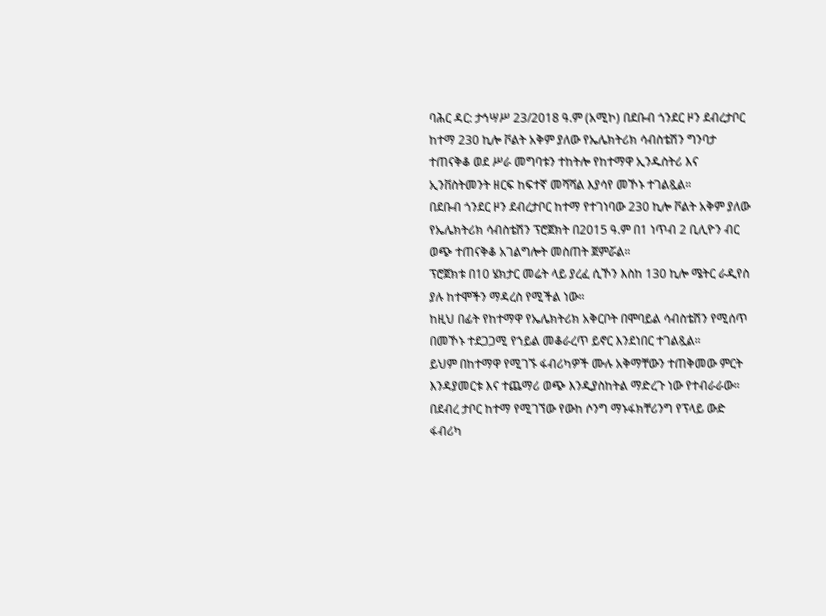ባሕር ዳር: ታኅሣሥ 23/2018 ዓ.ም (አሚኮ) በደቡብ ጎንደር ዞን ደብረታቦር ከተማ 230 ኪሎ ቮልት አቅም ያለው የኤሌክትሪክ ሳብስቴሽን ግንባታ ተጠናቅቆ ወደ ሥራ መግባቱን ተከትሎ የከተማዋ ኢንዱስትሪ እና ኢንቨስትመንት ዘርፍ ከፍተኛ መሻሻል እያሳየ መኾኑ ተገልጿል።
በደቡብ ጎንደር ዞን ደብረታቦር ከተማ የተገነባው 230 ኪሎ ቮልት አቅም ያለው የኤሌክትሪክ ሳብስቴሽን ፕሮጀክት በ2015 ዓ.ም በ1 ነጥብ 2 ቢሊዮን ብር ወጭ ተጠናቅቆ አገልግሎት መስጠት ጀምሯል።
ፕሮጀክቱ በ10 ሄክታር መሬት ላይ ያረፈ ሲኾን እስከ 130 ኪሎ ሜትር ራዲየስ ያሉ ከተሞችን ማዳረስ የሚችል ነው።
ከዚህ በፊት የከተማዋ የኤሌክትሪክ አቅርቦት በሞባይል ሳብስቴሽን የሚሰጥ በመኾኑ ተደጋጋሚ የኀይል መቆራረጥ ይኖር እንደነበር ተገልጿል።
ይህም በከተማዋ የሚገኙ ፋብሪካዎች ሙሉ አቅማቸውን ተጠቅመው ምርት እንዳያመርቱ እና ተጨማሪ ወጭ እንዲያስከትል ማድረጉ ነው የተብራራው።
በደብረ ታቦር ከተማ የሚገኘው የውከ ሶንግ ማኑፋክቸሪንግ የፕላይ ውድ ፋብሪካ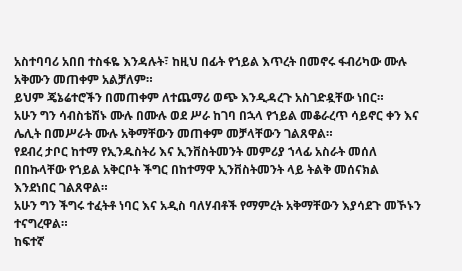አስተባባሪ አበበ ተስፋዬ እንዳሉት፣ ከዚህ በፊት የኀይል እጥረት በመኖሩ ፋብሪካው ሙሉ አቅሙን መጠቀም አልቻለም።
ይህም ጄኔሬተሮችን በመጠቀም ለተጨማሪ ወጭ እንዲዳረጉ አስገድዷቸው ነበር።
አሁን ግን ሳብስቴሽኑ ሙሉ በሙሉ ወደ ሥራ ከገባ በኋላ የኀይል መቆራረጥ ሳይኖር ቀን እና ሌሊት በመሥራት ሙሉ አቅማቸውን መጠቀም መቻላቸውን ገልጸዋል።
የደብረ ታቦር ከተማ የኢንዱስትሪ እና ኢንቨስትመንት መምሪያ ኀላፊ አስራት መሰለ በበኩላቸው የኀይል አቅርቦት ችግር በከተማዋ ኢንቨስትመንት ላይ ትልቅ መሰናክል እንደነበር ገልጸዋል።
አሁን ግን ችግሩ ተፈትቶ ነባር እና አዲስ ባለሃብቶች የማምረት አቅማቸውን እያሳደጉ መኾኑን ተናግረዋል።
ከፍተኛ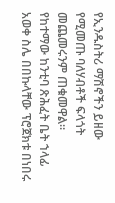የኢንዱስትሪ ማሽኖችን ይዘው የሚመጡ ባለሃብቶች ፍላጎት መጨመሩንም ጠቁመዋል።
የከተማው ከንቲባ ጽሕፈት ቤት ኀላፊ አወቀ ስሌ በበኩላቸው ፕሮጀክቱ በነበሩ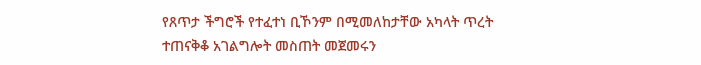የጸጥታ ችግሮች የተፈተነ ቢኾንም በሚመለከታቸው አካላት ጥረት ተጠናቅቆ አገልግሎት መስጠት መጀመሩን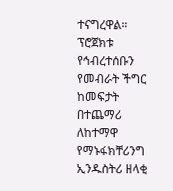ተናግረዋል።
ፕሮጀክቱ የኅብረተሰቡን የመብራት ችግር ከመፍታት በተጨማሪ ለከተማዋ የማኑፋክቸሪንግ ኢንዱስትሪ ዘላቂ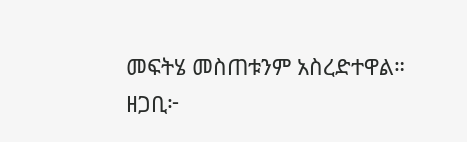መፍትሄ መስጠቱንም አስረድተዋል።
ዘጋቢ፦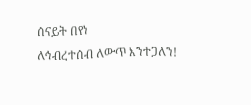ሰናይት በየነ
ለኅብረተሰብ ለውጥ እንተጋለን!